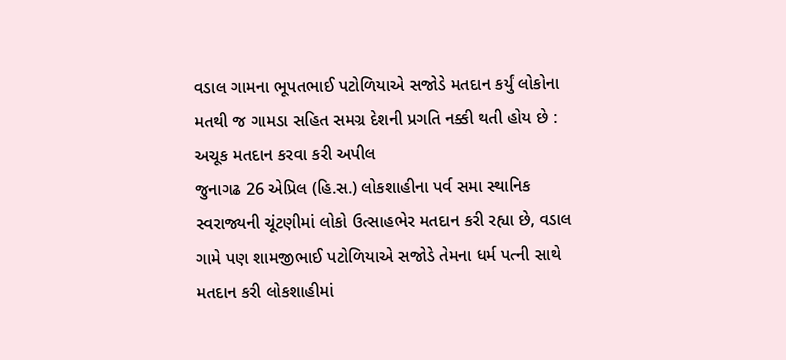વડાલ ગામના ભૂપતભાઈ પટોળિયાએ સજોડે મતદાન કર્યું લોકોના મતથી જ ગામડા સહિત સમગ્ર દેશની પ્રગતિ નક્કી થતી હોય છે : અચૂક મતદાન કરવા કરી અપીલ
જુનાગઢ 26 એપ્રિલ (હિ.સ.) લોકશાહીના પર્વ સમા સ્થાનિક સ્વરાજ્યની ચૂંટણીમાં લોકો ઉત્સાહભેર મતદાન કરી રહ્યા છે, વડાલ ગામે પણ શામજીભાઈ પટોળિયાએ સજોડે તેમના ધર્મ પત્ની સાથે મતદાન કરી લોકશાહીમાં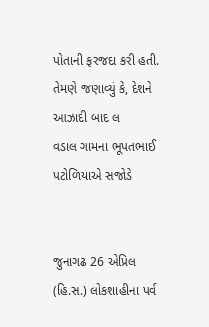પોતાની ફરજદા કરી હતી. તેમણે જણાવ્યું કે, દેશને આઝાદી બાદ લ
વડાલ ગામના ભૂપતભાઈ પટોળિયાએ સજોડે


જુનાગઢ 26 એપ્રિલ (હિ.સ.) લોકશાહીના પર્વ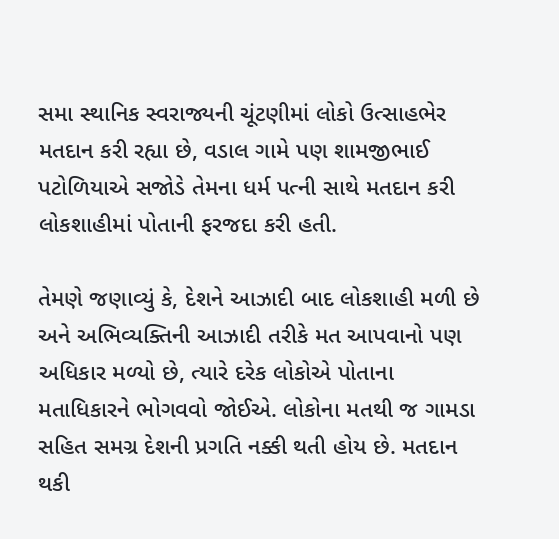સમા સ્થાનિક સ્વરાજ્યની ચૂંટણીમાં લોકો ઉત્સાહભેર મતદાન કરી રહ્યા છે, વડાલ ગામે પણ શામજીભાઈ પટોળિયાએ સજોડે તેમના ધર્મ પત્ની સાથે મતદાન કરી લોકશાહીમાં પોતાની ફરજદા કરી હતી.

તેમણે જણાવ્યું કે, દેશને આઝાદી બાદ લોકશાહી મળી છે અને અભિવ્યક્તિની આઝાદી તરીકે મત આપવાનો પણ અધિકાર મળ્યો છે, ત્યારે દરેક લોકોએ પોતાના મતાધિકારને ભોગવવો જોઈએ. લોકોના મતથી જ ગામડા સહિત સમગ્ર દેશની પ્રગતિ નક્કી થતી હોય છે. મતદાન થકી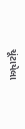ચૂંટાયેલા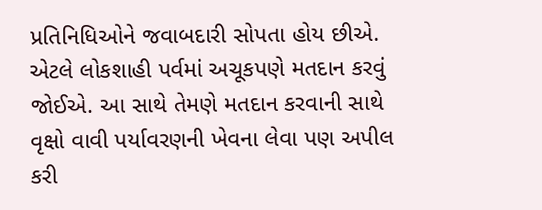પ્રતિનિધિઓને જવાબદારી સોપતા હોય છીએ. એટલે લોકશાહી પર્વમાં અચૂકપણે મતદાન કરવું જોઈએ. આ સાથે તેમણે મતદાન કરવાની સાથે વૃક્ષો વાવી પર્યાવરણની ખેવના લેવા પણ અપીલ કરી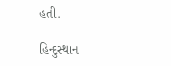હતી.

હિન્દુસ્થાન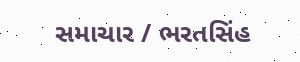સમાચાર / ભરતસિંહ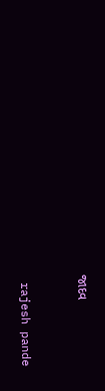જાદવ


 rajesh pande